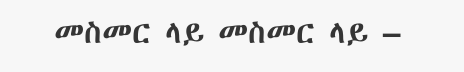መስመር ላይ መስመር ላይ –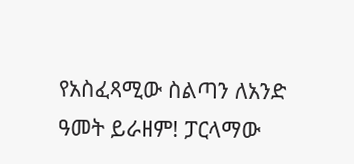የአስፈጻሚው ስልጣን ለአንድ ዓመት ይራዘም! ፓርላማው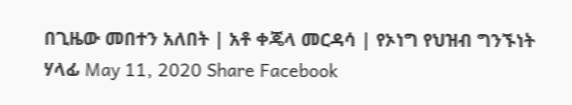በጊዜው መበተን አለበት | አቶ ቀጄላ መርዳሳ | የኦነግ የህዝብ ግንኙነት ሃላፊ May 11, 2020 Share Facebook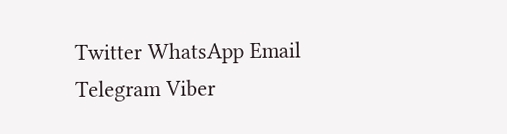Twitter WhatsApp Email Telegram Viber